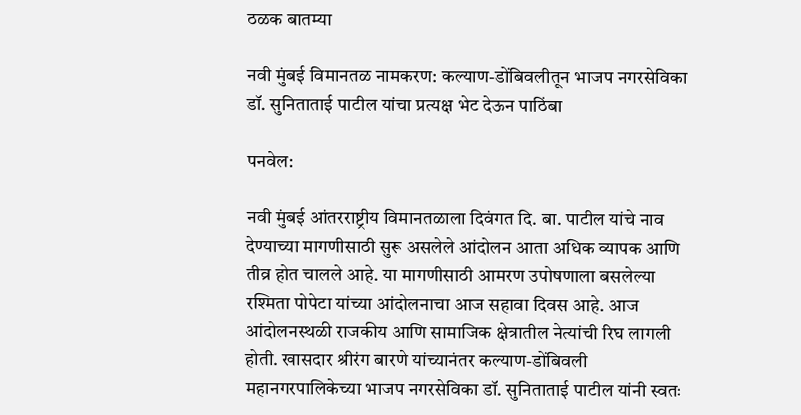ठळक बातम्या

नवी मुंबई विमानतळ नामकरण: कल्याण-डोंबिवलीतून भाजप नगरसेविका डॉ. सुनिताताई पाटील यांचा प्रत्यक्ष भेट देऊन पाठिंबा

पनवेल:

नवी मुंबई आंतरराष्ट्रीय विमानतळाला दिवंगत दि. बा. पाटील यांचे नाव देण्याच्या मागणीसाठी सुरू असलेले आंदोलन आता अधिक व्यापक आणि तीव्र होत चालले आहे. या मागणीसाठी आमरण उपोषणाला बसलेल्या रश्मिता पोपेटा यांच्या आंदोलनाचा आज सहावा दिवस आहे. आज आंदोलनस्थळी राजकीय आणि सामाजिक क्षेत्रातील नेत्यांची रिघ लागली होती. खासदार श्रीरंग बारणे यांच्यानंतर कल्याण-डोंबिवली महानगरपालिकेच्या भाजप नगरसेविका डॉ. सुनिताताई पाटील यांनी स्वतः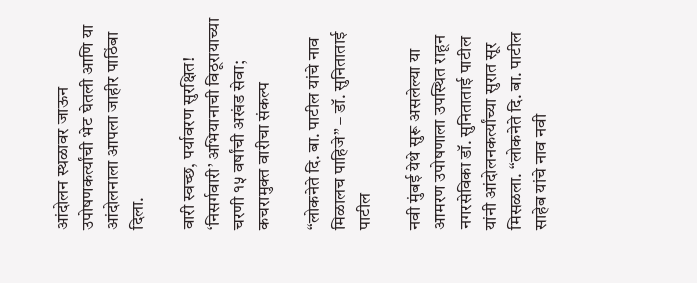आंदोलन स्थळावर जाऊन उपोषणकर्त्यांची भेट घेतली आणि या आंदोलनाला आपला जाहीर पाठिंबा दिला.

वारी स्वच्छ, पर्यावरण सुरक्षित! ‘निसर्गवारी’ अभियानाची विठूरायाच्या चरणी १५ वर्षांची अखंड सेवा; कचरामुक्त वारीचा संकल्प

“लोकनेते दि. बा. पाटील यांचे नाव मिळालच पाहिजे” – डॉ. सुनिताताई पाटील

नवी मुंबई येथे सुरू असलेल्या या आमरण उपोषणाला उपस्थित राहून नगरसेविका डॉ. सुनिताताई पाटील यांनी आंदोलनकर्त्यांच्या सुरात सूर मिसळला. “लोकनेते दि. बा. पाटील साहेब यांचे नाव नवी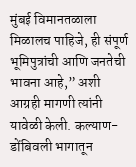मुंबई विमानतळाला मिळालच पाहिजे, ही संपूर्ण भूमिपुत्रांची आणि जनतेची भावना आहे,” अशी आग्रही मागणी त्यांनी यावेळी केली. कल्याण-डोंबिवली भागातून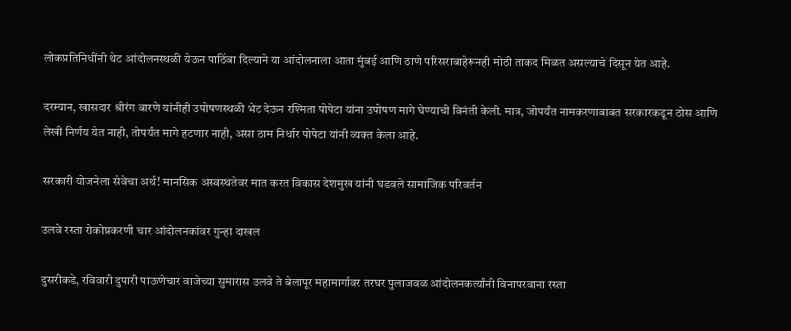लोकप्रतिनिधींनी थेट आंदोलनस्थळी येऊन पाठिंबा दिल्याने या आंदोलनाला आता मुंबई आणि ठाणे परिसराबाहेरूनही मोठी ताकद मिळत असल्याचे दिसून येत आहे.

दरम्यान, खासदार श्रीरंग बारणे यांनीही उपोषणस्थळी भेट देऊन रश्मिता पोपेटा यांना उपोषण मागे घेण्याची विनंती केली. मात्र, जोपर्यंत नामकरणाबाबत सरकारकडून ठोस आणि लेखी निर्णय येत नाही, तोपर्यंत मागे हटणार नाही, असा ठाम निर्धार पोपेटा यांनी व्यक्त केला आहे.

सरकारी योजनेला सेवेचा अर्थ! मानसिक अस्वस्थतेवर मात करत विकास देशमुख यांनी घडवले सामाजिक परिवर्तन

उलवे रस्ता रोकोप्रकरणी चार आंदोलनकांवर गुन्हा दाखल

दुसरीकडे, रविवारी दुपारी पाऊणेचार वाजेच्या सुमारास उलवे ते बेलापूर महामार्गावर तरघर पुलाजवळ आंदोलनकर्त्यांनी विनापरवाना रस्ता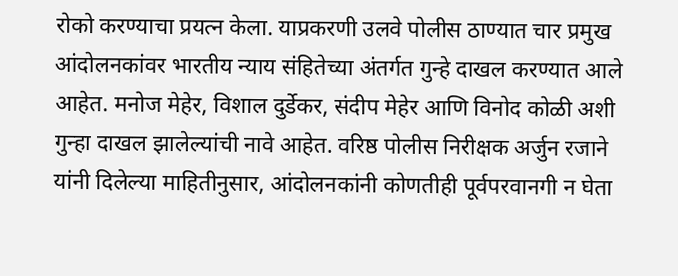रोको करण्याचा प्रयत्न केला. याप्रकरणी उलवे पोलीस ठाण्यात चार प्रमुख आंदोलनकांवर भारतीय न्याय संहितेच्या अंतर्गत गुन्हे दाखल करण्यात आले आहेत. मनोज मेहेर, विशाल दुर्डेकर, संदीप मेहेर आणि विनोद कोळी अशी गुन्हा दाखल झालेल्यांची नावे आहेत. वरिष्ठ पोलीस निरीक्षक अर्जुन रजाने यांनी दिलेल्या माहितीनुसार, आंदोलनकांनी कोणतीही पूर्वपरवानगी न घेता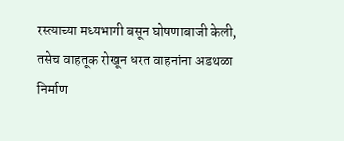रस्त्याच्या मध्यभागी बसून घोषणाबाजी केली, तसेच वाहतूक रोखून धरत वाहनांना अडथळा निर्माण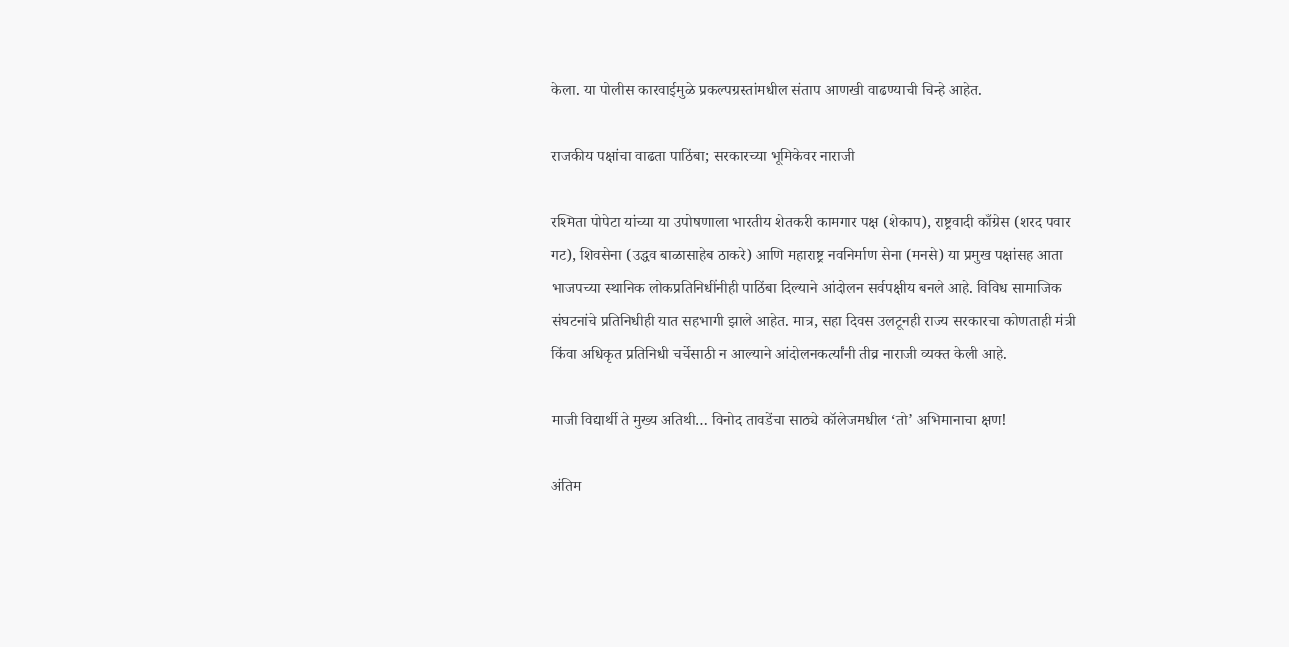केला. या पोलीस कारवाईमुळे प्रकल्पग्रस्तांमधील संताप आणखी वाढण्याची चिन्हे आहेत.

राजकीय पक्षांचा वाढता पाठिंबा; सरकारच्या भूमिकेवर नाराजी

रश्मिता पोपेटा यांच्या या उपोषणाला भारतीय शेतकरी कामगार पक्ष (शेकाप), राष्ट्रवादी काँग्रेस (शरद पवार गट), शिवसेना (उद्धव बाळासाहेब ठाकरे) आणि महाराष्ट्र नवनिर्माण सेना (मनसे) या प्रमुख पक्षांसह आता भाजपच्या स्थानिक लोकप्रतिनिधींनीही पाठिंबा दिल्याने आंदोलन सर्वपक्षीय बनले आहे. विविध सामाजिक संघटनांचे प्रतिनिधीही यात सहभागी झाले आहेत. मात्र, सहा दिवस उलटूनही राज्य सरकारचा कोणताही मंत्री किंवा अधिकृत प्रतिनिधी चर्चेसाठी न आल्याने आंदोलनकर्त्यांनी तीव्र नाराजी व्यक्त केली आहे.

माजी विद्यार्थी ते मुख्य अतिथी… विनोद तावडेंचा साठ्ये कॉलेजमधील ‘तो’ अभिमानाचा क्षण!

अंतिम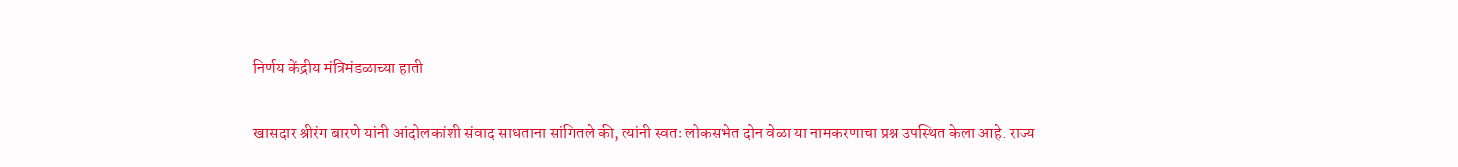निर्णय केंद्रीय मंत्रिमंडळाच्या हाती

खासदार श्रीरंग बारणे यांनी आंदोलकांशी संवाद साधताना सांगितले की, त्यांनी स्वतः लोकसभेत दोन वेळा या नामकरणाचा प्रश्न उपस्थित केला आहे. राज्य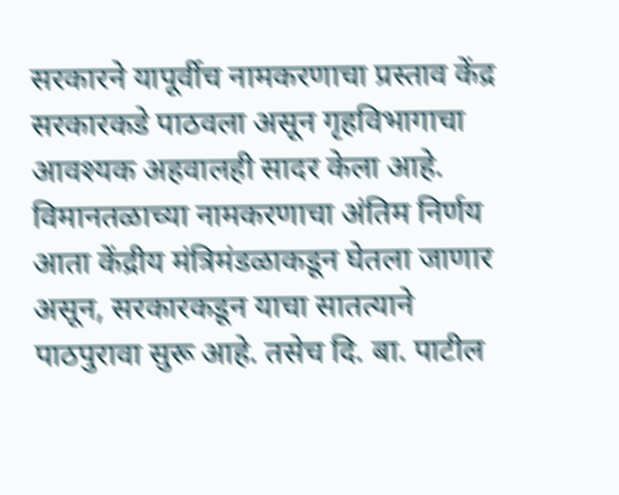सरकारने यापूर्वीच नामकरणाचा प्रस्ताव केंद्र सरकारकडे पाठवला असून गृहविभागाचा आवश्यक अहवालही सादर केला आहे. विमानतळाच्या नामकरणाचा अंतिम निर्णय आता केंद्रीय मंत्रिमंडळाकडून घेतला जाणार असून, सरकारकडून याचा सातत्याने पाठपुरावा सुरू आहे. तसेच दि. बा. पाटील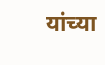यांच्या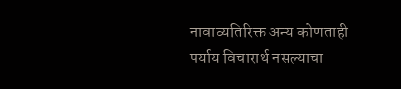नावाव्यतिरिक्त अन्य कोणताही पर्याय विचारार्थ नसल्याचा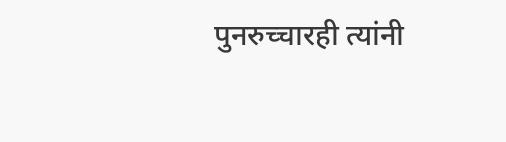पुनरुच्चारही त्यांनी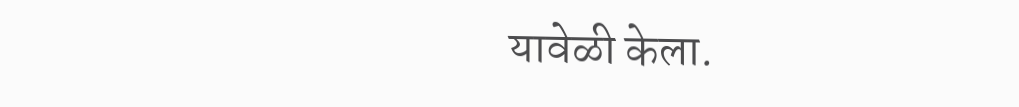यावेळी केला.